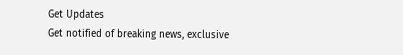Get Updates
Get notified of breaking news, exclusive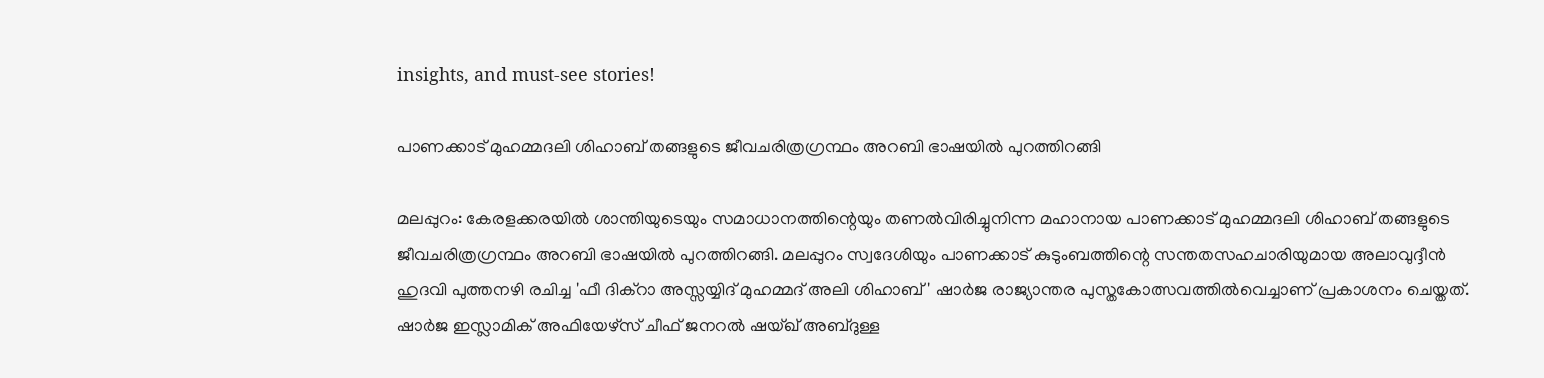insights, and must-see stories!

പാണക്കാട് മുഹമ്മദലി ശിഹാബ് തങ്ങളുടെ ജീവചരിത്രഗ്രന്ഥം അറബി ഭാഷയില്‍ പുറത്തിറങ്ങി

മലപ്പുറം: കേരളക്കരയില്‍ ശാന്തിയുടെയും സമാധാനത്തിന്റെയും തണല്‍വിരിച്ചുനിന്ന മഹാനായ പാണക്കാട് മുഹമ്മദലി ശിഹാബ് തങ്ങളുടെ ജീവചരിത്രഗ്രന്ഥം അറബി ഭാഷയില്‍ പുറത്തിറങ്ങി. മലപ്പുറം സ്വദേശിയും പാണക്കാട് കുടുംബത്തിന്റെ സന്തതസഹചാരിയുമായ അലാവുദ്ദീന്‍ ഹുദവി പുത്തനഴി രചിച്ച 'ഫീ ദിക്‌റാ അസ്സയ്യിദ് മുഹമ്മദ് അലി ശിഹാബ് ' ഷാര്‍ജ രാജ്യാന്തര പുസ്തകോത്സവത്തില്‍വെച്ചാണ് പ്രകാശനം ചെയ്തത്. ഷാര്‍ജ ഇസ്ലാമിക് അഫിയേഴ്‌സ് ചീഫ് ജനറല്‍ ഷയ്ഖ് അബ്ദുള്ള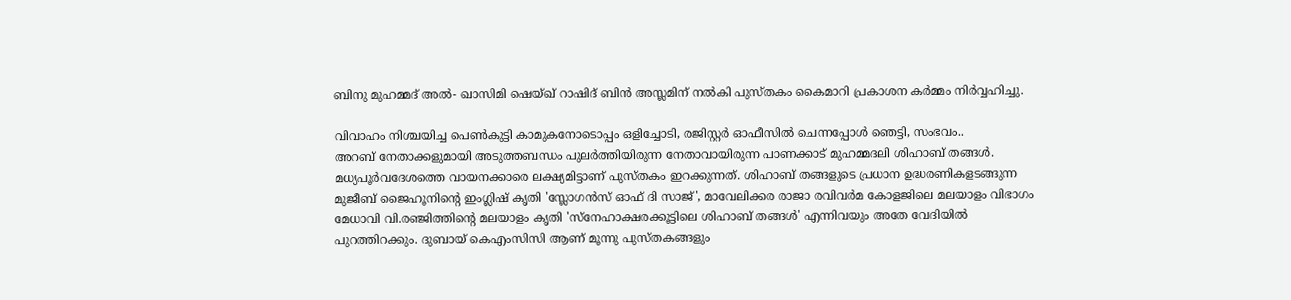ബിനു മുഹമ്മദ് അല്‍- ഖാസിമി ഷെയ്ഖ് റാഷിദ് ബിന്‍ അസ്ലമിന് നല്‍കി പുസ്തകം കൈമാറി പ്രകാശന കര്‍മ്മം നിര്‍വ്വഹിച്ചു.

വിവാഹം നിശ്ചയിച്ച പെൺകുട്ടി കാമുകനോടൊപ്പം ഒളിച്ചോടി, രജിസ്റ്റർ ഓഫീസിൽ ചെന്നപ്പോൾ ഞെട്ടി, സംഭവം..
അറബ് നേതാക്കളുമായി അടുത്തബന്ധം പുലര്‍ത്തിയിരുന്ന നേതാവായിരുന്ന പാണക്കാട് മുഹമ്മദലി ശിഹാബ് തങ്ങള്‍. മധ്യപൂര്‍വദേശത്തെ വായനക്കാരെ ലക്ഷ്യമിട്ടാണ് പുസ്തകം ഇറക്കുന്നത്. ശിഹാബ് തങ്ങളുടെ പ്രധാന ഉദ്ധരണികളടങ്ങുന്ന മുജീബ് ജൈഹൂനിന്റെ ഇംഗ്ലിഷ് കൃതി 'സ്ലോഗന്‍സ് ഓഫ് ദി സാജ്', മാവേലിക്കര രാജാ രവിവര്‍മ കോളജിലെ മലയാളം വിഭാഗം മേധാവി വി.രഞ്ജിത്തിന്റെ മലയാളം കൃതി 'സ്‌നേഹാക്ഷരക്കൂട്ടിലെ ശിഹാബ് തങ്ങള്‍' എന്നിവയും അതേ വേദിയില്‍ പുറത്തിറക്കും. ദുബായ് കെഎംസിസി ആണ് മൂന്നു പുസ്തകങ്ങളും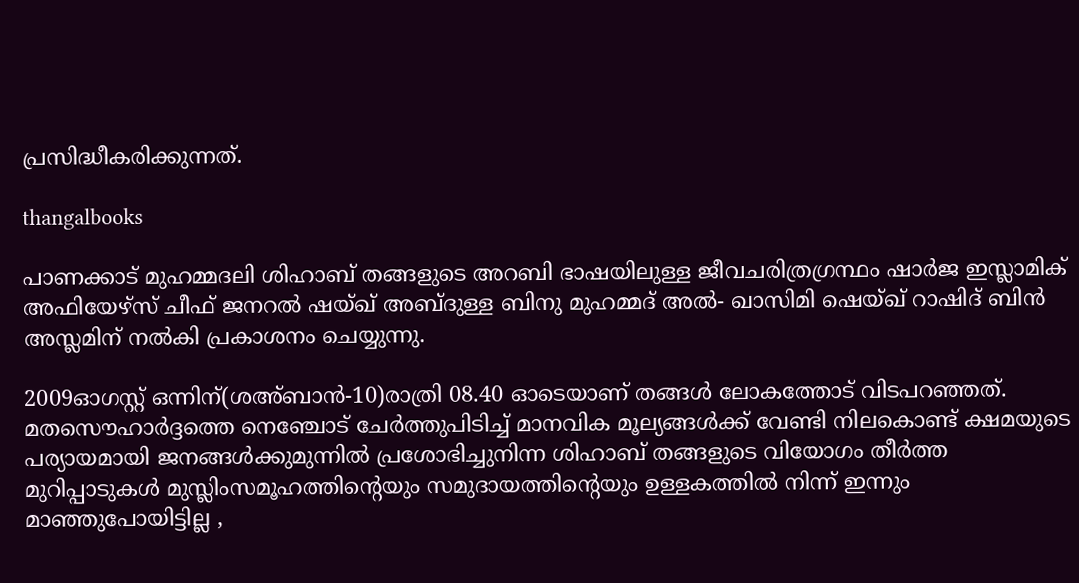പ്രസിദ്ധീകരിക്കുന്നത്.

thangalbooks

പാണക്കാട് മുഹമ്മദലി ശിഹാബ് തങ്ങളുടെ അറബി ഭാഷയിലുള്ള ജീവചരിത്രഗ്രന്ഥം ഷാര്‍ജ ഇസ്ലാമിക് അഫിയേഴ്‌സ് ചീഫ് ജനറല്‍ ഷയ്ഖ് അബ്ദുള്ള ബിനു മുഹമ്മദ് അല്‍- ഖാസിമി ഷെയ്ഖ് റാഷിദ് ബിന്‍ അസ്ലമിന് നല്‍കി പ്രകാശനം ചെയ്യുന്നു.

2009ഓഗസ്റ്റ് ഒന്നിന്(ശഅ്ബാന്‍-10)രാത്രി 08.40 ഓടെയാണ് തങ്ങള്‍ ലോകത്തോട് വിടപറഞ്ഞത്. മതസൌഹാര്‍ദ്ദത്തെ നെഞ്ചോട് ചേര്‍ത്തുപിടിച്ച് മാനവിക മൂല്യങ്ങള്‍ക്ക് വേണ്ടി നിലകൊണ്ട് ക്ഷമയുടെ പര്യായമായി ജനങ്ങള്‍ക്കുമുന്നില്‍ പ്രശോഭിച്ചുനിന്ന ശിഹാബ് തങ്ങളുടെ വിയോഗം തീര്‍ത്ത മുറിപ്പാടുകള്‍ മുസ്ലിംസമൂഹത്തിന്റെയും സമുദായത്തിന്റെയും ഉള്ളകത്തില്‍ നിന്ന് ഇന്നും മാഞ്ഞുപോയിട്ടില്ല ,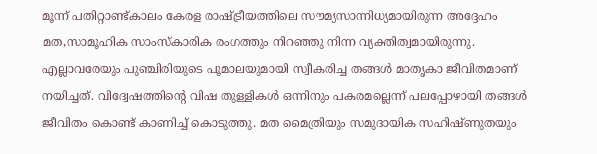മൂന്ന് പതിറ്റാണ്ട്കാലം കേരള രാഷ്ട്രീയത്തിലെ സൗമ്യസാന്നിധ്യമായിരുന്ന അദ്ദേഹം മത,സാമൂഹിക സാംസ്‌കാരിക രംഗത്തും നിറഞ്ഞു നിന്ന വ്യക്തിത്വമായിരുന്നു. എല്ലാവരേയും പുഞ്ചിരിയുടെ പൂമാലയുമായി സ്വീകരിച്ച തങ്ങള്‍ മാതൃകാ ജീവിതമാണ് നയിച്ചത്. വിദ്വേഷത്തിന്റെ വിഷ തുള്ളികള്‍ ഒന്നിനും പകരമല്ലെന്ന് പലപ്പോഴായി തങ്ങള്‍ ജീവിതം കൊണ്ട് കാണിച്ച് കൊടുത്തു. മത മൈത്രിയും സമുദായിക സഹിഷ്ണുതയും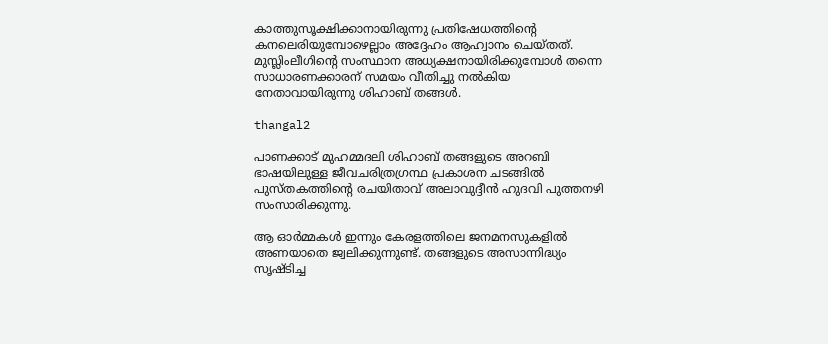കാത്തുസൂക്ഷിക്കാനായിരുന്നു പ്രതിഷേധത്തിന്റെ കനലെരിയുമ്പോഴെല്ലാം അദ്ദേഹം ആഹ്വാനം ചെയ്തത്. മുസ്ലിംലീഗിന്റെ സംസ്ഥാന അധ്യക്ഷനായിരിക്കുമ്പോള്‍ തന്നെ സാധാരണക്കാരന് സമയം വീതിച്ചു നല്‍കിയ നേതാവായിരുന്നു ശിഹാബ് തങ്ങള്‍.

thangal2

പാണക്കാട് മുഹമ്മദലി ശിഹാബ് തങ്ങളുടെ അറബി ഭാഷയിലുള്ള ജീവചരിത്രഗ്രന്ഥ പ്രകാശന ചടങ്ങില്‍ പുസ്തകത്തിന്റെ രചയിതാവ് അലാവുദ്ദീന്‍ ഹുദവി പുത്തനഴി സംസാരിക്കുന്നു.

ആ ഓര്‍മ്മകള്‍ ഇന്നും കേരളത്തിലെ ജനമനസുകളില്‍ അണയാതെ ജ്വലിക്കുന്നുണ്ട്. തങ്ങളുടെ അസാന്നിദ്ധ്യം സൃഷ്ടിച്ച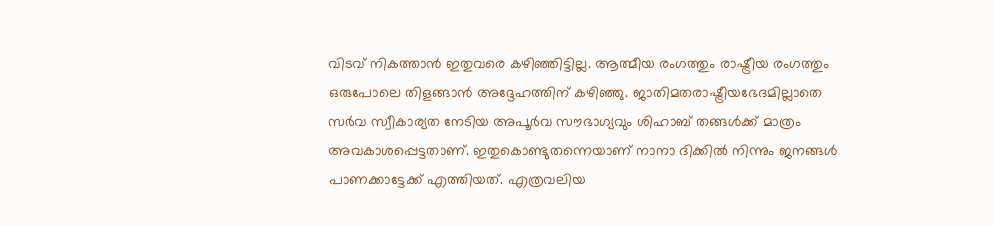വിടവ് നികത്താന്‍ ഇതുവരെ കഴിഞ്ഞിട്ടില്ല. ആത്മീയ രംഗത്തും രാഷ്ട്രീയ രംഗത്തും ഒരുപോലെ തിളങ്ങാന്‍ അദ്ദേഹത്തിന് കഴിഞ്ഞു. ജാതിമതരാഷ്ട്രീയഭേദമില്ലാതെ സര്‍വ സ്വീകാര്യത നേടിയ അപൂര്‍വ സൗഭാഗ്യവും ശിഹാബ് തങ്ങള്‍ക്ക് മാത്രം അവകാശപ്പെട്ടതാണ്. ഇതുകൊണ്ടുതന്നെയാണ് നാനാ ദിക്കില്‍ നിന്നും ജനങ്ങള്‍ പാണക്കാട്ടേക്ക് എത്തിയത്. എത്രവലിയ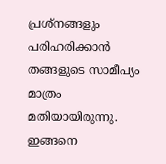പ്രശ്നങ്ങളും പരിഹരിക്കാന്‍ തങ്ങളുടെ സാമീപ്യം മാത്രം മതിയായിരുന്നു. ഇങ്ങനെ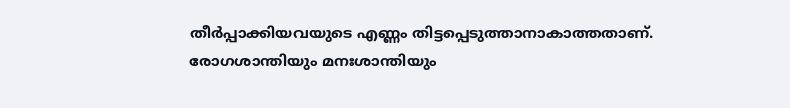തീര്‍പ്പാക്കിയവയുടെ എണ്ണം തിട്ടപ്പെടുത്താനാകാത്തതാണ്. രോഗശാന്തിയും മനഃശാന്തിയും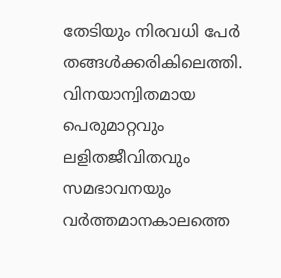തേടിയും നിരവധി പേര്‍ തങ്ങള്‍ക്കരികിലെത്തി. വിനയാന്വിതമായ പെരുമാറ്റവും ലളിതജീവിതവും സമഭാവനയും വര്‍ത്തമാനകാലത്തെ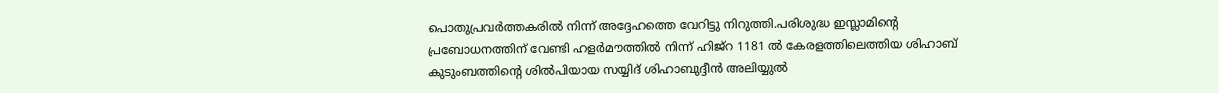പൊതുപ്രവര്‍ത്തകരില്‍ നിന്ന് അദ്ദേഹത്തെ വേറിട്ടു നിറുത്തി.പരിശുദ്ധ ഇസ്ലാമിന്റെ പ്രബോധനത്തിന് വേണ്ടി ഹളര്‍മൗത്തില്‍ നിന്ന് ഹിജ്റ 1181 ല്‍ കേരളത്തിലെത്തിയ ശിഹാബ് കുടുംബത്തിന്റെ ശില്‍പിയായ സയ്യിദ് ശിഹാബുദ്ദീന്‍ അലിയ്യുല്‍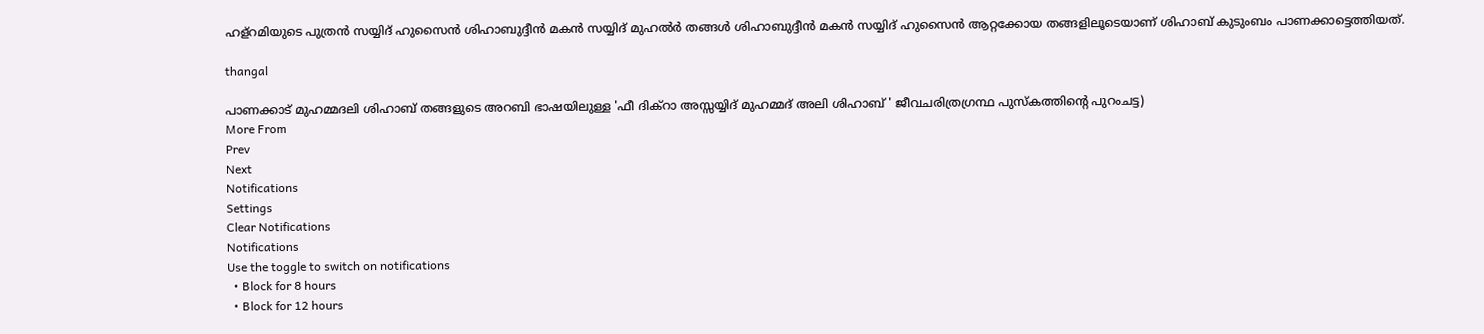ഹള്റമിയുടെ പുത്രന്‍ സയ്യിദ് ഹുസൈന്‍ ശിഹാബുദ്ദീന്‍ മകന്‍ സയ്യിദ് മുഹല്‍ര്‍ തങ്ങള്‍ ശിഹാബുദ്ദീന്‍ മകന്‍ സയ്യിദ് ഹുസൈന്‍ ആറ്റക്കോയ തങ്ങളിലൂടെയാണ് ശിഹാബ് കുടുംബം പാണക്കാട്ടെത്തിയത്.

thangal

പാണക്കാട് മുഹമ്മദലി ശിഹാബ് തങ്ങളുടെ അറബി ഭാഷയിലുള്ള 'ഫീ ദിക്‌റാ അസ്സയ്യിദ് മുഹമ്മദ് അലി ശിഹാബ് ' ജീവചരിത്രഗ്രന്ഥ പുസ്‌കത്തിന്റെ പുറംചട്ട)
More From
Prev
Next
Notifications
Settings
Clear Notifications
Notifications
Use the toggle to switch on notifications
  • Block for 8 hours
  • Block for 12 hours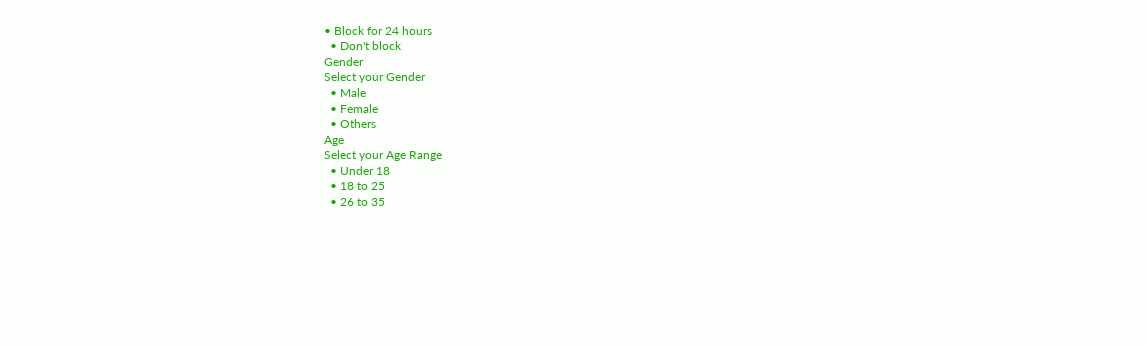• Block for 24 hours
  • Don't block
Gender
Select your Gender
  • Male
  • Female
  • Others
Age
Select your Age Range
  • Under 18
  • 18 to 25
  • 26 to 35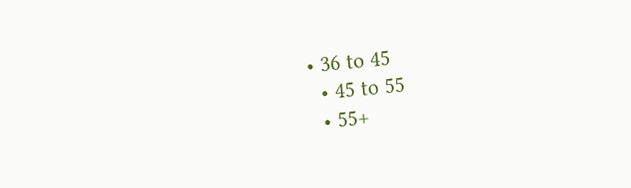• 36 to 45
  • 45 to 55
  • 55+